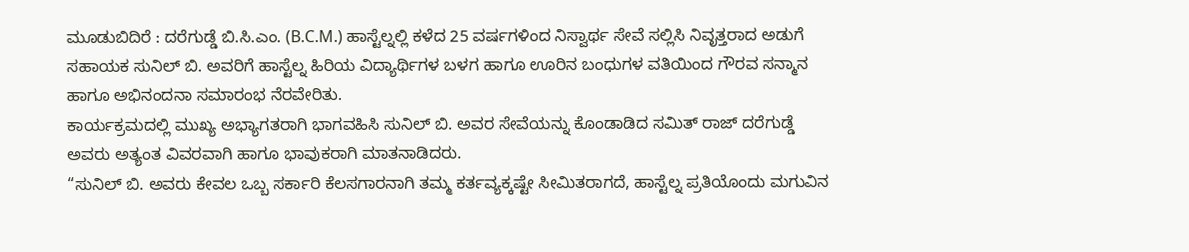ಮೂಡುಬಿದಿರೆ : ದರೆಗುಡ್ಡೆ ಬಿ.ಸಿ.ಎಂ. (B.C.M.) ಹಾಸ್ಟೆಲ್ನಲ್ಲಿ ಕಳೆದ 25 ವರ್ಷಗಳಿಂದ ನಿಸ್ವಾರ್ಥ ಸೇವೆ ಸಲ್ಲಿಸಿ ನಿವೃತ್ತರಾದ ಅಡುಗೆ ಸಹಾಯಕ ಸುನಿಲ್ ಬಿ. ಅವರಿಗೆ ಹಾಸ್ಟೆಲ್ನ ಹಿರಿಯ ವಿದ್ಯಾರ್ಥಿಗಳ ಬಳಗ ಹಾಗೂ ಊರಿನ ಬಂಧುಗಳ ವತಿಯಿಂದ ಗೌರವ ಸನ್ಮಾನ ಹಾಗೂ ಅಭಿನಂದನಾ ಸಮಾರಂಭ ನೆರವೇರಿತು.
ಕಾರ್ಯಕ್ರಮದಲ್ಲಿ ಮುಖ್ಯ ಅಭ್ಯಾಗತರಾಗಿ ಭಾಗವಹಿಸಿ ಸುನಿಲ್ ಬಿ. ಅವರ ಸೇವೆಯನ್ನು ಕೊಂಡಾಡಿದ ಸಮಿತ್ ರಾಜ್ ದರೆಗುಡ್ಡೆ ಅವರು ಅತ್ಯಂತ ವಿವರವಾಗಿ ಹಾಗೂ ಭಾವುಕರಾಗಿ ಮಾತನಾಡಿದರು.
“ಸುನಿಲ್ ಬಿ. ಅವರು ಕೇವಲ ಒಬ್ಬ ಸರ್ಕಾರಿ ಕೆಲಸಗಾರನಾಗಿ ತಮ್ಮ ಕರ್ತವ್ಯಕ್ಕಷ್ಟೇ ಸೀಮಿತರಾಗದೆ, ಹಾಸ್ಟೆಲ್ನ ಪ್ರತಿಯೊಂದು ಮಗುವಿನ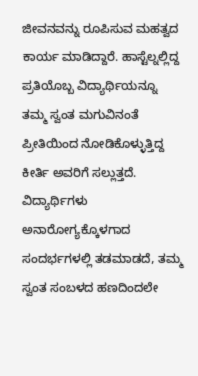ಜೀವನವನ್ನು ರೂಪಿಸುವ ಮಹತ್ವದ ಕಾರ್ಯ ಮಾಡಿದ್ದಾರೆ. ಹಾಸ್ಟೆಲ್ನಲ್ಲಿದ್ದ ಪ್ರತಿಯೊಬ್ಬ ವಿದ್ಯಾರ್ಥಿಯನ್ನೂ ತಮ್ಮ ಸ್ವಂತ ಮಗುವಿನಂತೆ ಪ್ರೀತಿಯಿಂದ ನೋಡಿಕೊಳ್ಳುತ್ತಿದ್ದ ಕೀರ್ತಿ ಅವರಿಗೆ ಸಲ್ಲುತ್ತದೆ.
ವಿದ್ಯಾರ್ಥಿಗಳು ಅನಾರೋಗ್ಯಕ್ಕೊಳಗಾದ ಸಂದರ್ಭಗಳಲ್ಲಿ ತಡಮಾಡದೆ, ತಮ್ಮ ಸ್ವಂತ ಸಂಬಳದ ಹಣದಿಂದಲೇ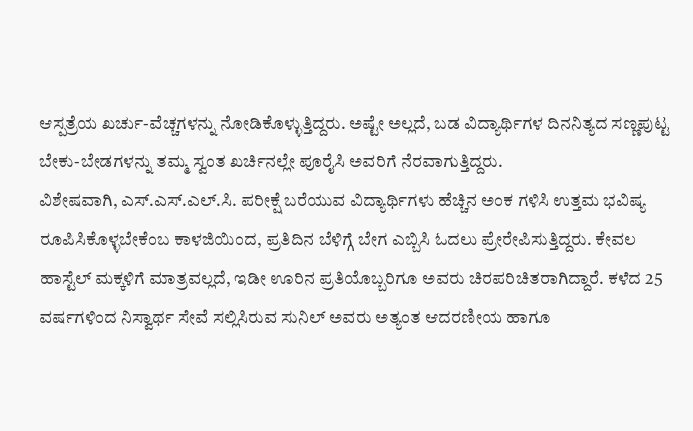ಆಸ್ಪತ್ರೆಯ ಖರ್ಚು-ವೆಚ್ಚಗಳನ್ನು ನೋಡಿಕೊಳ್ಳುತ್ತಿದ್ದರು. ಅಷ್ಟೇ ಅಲ್ಲದೆ, ಬಡ ವಿದ್ಯಾರ್ಥಿಗಳ ದಿನನಿತ್ಯದ ಸಣ್ಣಪುಟ್ಟ ಬೇಕು-ಬೇಡಗಳನ್ನು ತಮ್ಮ ಸ್ವಂತ ಖರ್ಚಿನಲ್ಲೇ ಪೂರೈಸಿ ಅವರಿಗೆ ನೆರವಾಗುತ್ತಿದ್ದರು.
ವಿಶೇಷವಾಗಿ, ಎಸ್.ಎಸ್.ಎಲ್.ಸಿ. ಪರೀಕ್ಷೆ ಬರೆಯುವ ವಿದ್ಯಾರ್ಥಿಗಳು ಹೆಚ್ಚಿನ ಅಂಕ ಗಳಿಸಿ ಉತ್ತಮ ಭವಿಷ್ಯ ರೂಪಿಸಿಕೊಳ್ಳಬೇಕೆಂಬ ಕಾಳಜಿಯಿಂದ, ಪ್ರತಿದಿನ ಬೆಳಿಗ್ಗೆ ಬೇಗ ಎಬ್ಬಿಸಿ ಓದಲು ಪ್ರೇರೇಪಿಸುತ್ತಿದ್ದರು. ಕೇವಲ ಹಾಸ್ಟೆಲ್ ಮಕ್ಕಳಿಗೆ ಮಾತ್ರವಲ್ಲದೆ, ಇಡೀ ಊರಿನ ಪ್ರತಿಯೊಬ್ಬರಿಗೂ ಅವರು ಚಿರಪರಿಚಿತರಾಗಿದ್ದಾರೆ. ಕಳೆದ 25 ವರ್ಷಗಳಿಂದ ನಿಸ್ವಾರ್ಥ ಸೇವೆ ಸಲ್ಲಿಸಿರುವ ಸುನಿಲ್ ಅವರು ಅತ್ಯಂತ ಆದರಣೀಯ ಹಾಗೂ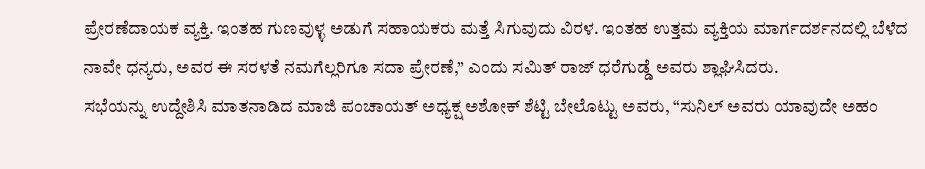ಪ್ರೇರಣೆದಾಯಕ ವ್ಯಕ್ತಿ. ಇಂತಹ ಗುಣವುಳ್ಳ ಅಡುಗೆ ಸಹಾಯಕರು ಮತ್ತೆ ಸಿಗುವುದು ವಿರಳ. ಇಂತಹ ಉತ್ತಮ ವ್ಯಕ್ತಿಯ ಮಾರ್ಗದರ್ಶನದಲ್ಲಿ ಬೆಳೆದ ನಾವೇ ಧನ್ಯರು, ಅವರ ಈ ಸರಳತೆ ನಮಗೆಲ್ಲರಿಗೂ ಸದಾ ಪ್ರೇರಣೆ,” ಎಂದು ಸಮಿತ್ ರಾಜ್ ಧರೆಗುಡ್ಡೆ ಅವರು ಶ್ಲಾಘಿಸಿದರು.
ಸಭೆಯನ್ನು ಉದ್ದೇಶಿಸಿ ಮಾತನಾಡಿದ ಮಾಜಿ ಪಂಚಾಯತ್ ಅಧ್ಯಕ್ಷ ಅಶೋಕ್ ಶೆಟ್ಟಿ ಬೇಲೊಟ್ಟು ಅವರು, “ಸುನಿಲ್ ಅವರು ಯಾವುದೇ ಅಹಂ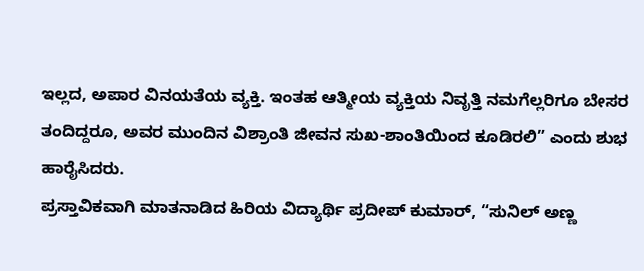ಇಲ್ಲದ, ಅಪಾರ ವಿನಯತೆಯ ವ್ಯಕ್ತಿ. ಇಂತಹ ಆತ್ಮೀಯ ವ್ಯಕ್ತಿಯ ನಿವೃತ್ತಿ ನಮಗೆಲ್ಲರಿಗೂ ಬೇಸರ ತಂದಿದ್ದರೂ, ಅವರ ಮುಂದಿನ ವಿಶ್ರಾಂತಿ ಜೀವನ ಸುಖ-ಶಾಂತಿಯಿಂದ ಕೂಡಿರಲಿ” ಎಂದು ಶುಭ ಹಾರೈಸಿದರು.
ಪ್ರಸ್ತಾವಿಕವಾಗಿ ಮಾತನಾಡಿದ ಹಿರಿಯ ವಿದ್ಯಾರ್ಥಿ ಪ್ರದೀಪ್ ಕುಮಾರ್, “ಸುನಿಲ್ ಅಣ್ಣ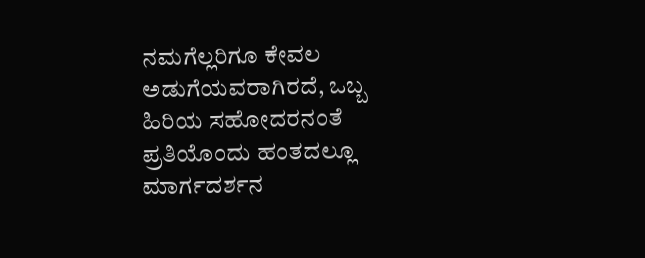ನಮಗೆಲ್ಲರಿಗೂ ಕೇವಲ ಅಡುಗೆಯವರಾಗಿರದೆ, ಒಬ್ಬ ಹಿರಿಯ ಸಹೋದರನಂತೆ ಪ್ರತಿಯೊಂದು ಹಂತದಲ್ಲೂ ಮಾರ್ಗದರ್ಶನ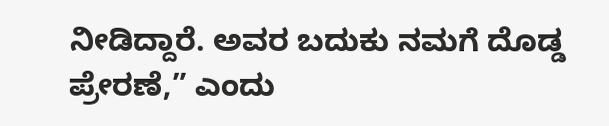ನೀಡಿದ್ದಾರೆ. ಅವರ ಬದುಕು ನಮಗೆ ದೊಡ್ಡ ಪ್ರೇರಣೆ,” ಎಂದು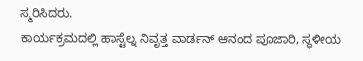ಸ್ಮರಿಸಿದರು.
ಕಾರ್ಯಕ್ರಮದಲ್ಲಿ ಹಾಸ್ಟೆಲ್ನ ನಿವೃತ್ತ ವಾರ್ಡನ್ ಆನಂದ ಪೂಜಾರಿ, ಸ್ಥಳೀಯ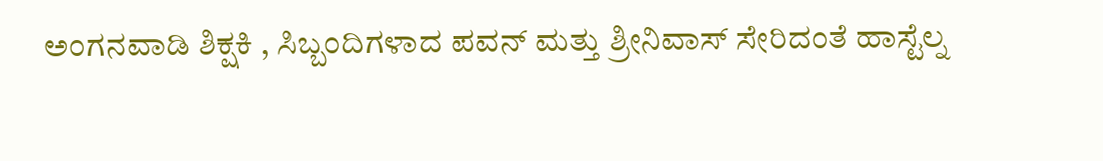ಅಂಗನವಾಡಿ ಶಿಕ್ಷಕಿ , ಸಿಬ್ಬಂದಿಗಳಾದ ಪವನ್ ಮತ್ತು ಶ್ರೀನಿವಾಸ್ ಸೇರಿದಂತೆ ಹಾಸ್ಟೆಲ್ನ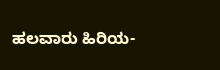ಹಲವಾರು ಹಿರಿಯ-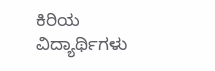ಕಿರಿಯ ವಿದ್ಯಾರ್ಥಿಗಳು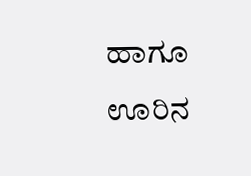ಹಾಗೂ ಊರಿನ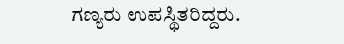ಗಣ್ಯರು ಉಪಸ್ಥಿತರಿದ್ದರು.